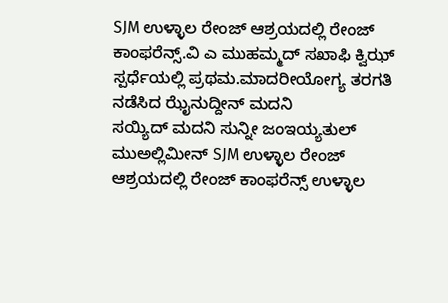SJM ಉಳ್ಳಾಲ ರೇಂಜ್ ಆಶ್ರಯದಲ್ಲಿ ರೇಂಜ್ ಕಾಂಫರೆನ್ಸ್.ವಿ ಎ ಮುಹಮ್ಮದ್ ಸಖಾಫಿ ಕ್ವಿಝ್ ಸ್ಪರ್ಧೆಯಲ್ಲಿ ಪ್ರಥಮ.ಮಾದರೀಯೋಗ್ಯ ತರಗತಿ ನಡೆಸಿದ ಝೈನುದ್ದೀನ್ ಮದನಿ
ಸಯ್ಯಿದ್ ಮದನಿ ಸುನ್ನೀ ಜಂಇಯ್ಯತುಲ್ ಮುಅಲ್ಲಿಮೀನ್ SJM ಉಳ್ಳಾಲ ರೇಂಜ್ ಆಶ್ರಯದಲ್ಲಿ ರೇಂಜ್ ಕಾಂಫರೆನ್ಸ್ ಉಳ್ಳಾಲ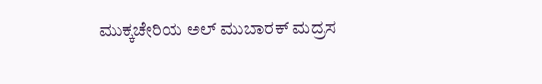ಮುಕ್ಕಚೇರಿಯ ಅಲ್ ಮುಬಾರಕ್ ಮದ್ರಸ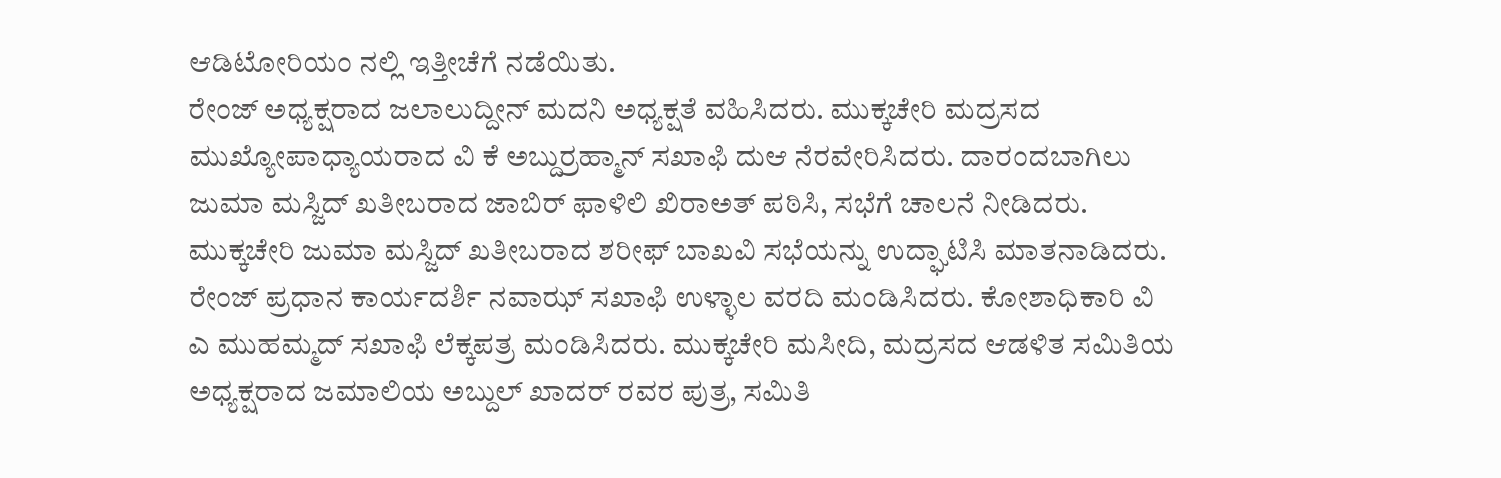ಆಡಿಟೋರಿಯಂ ನಲ್ಲಿ ಇತ್ತೀಚೆಗೆ ನಡೆಯಿತು.
ರೇಂಜ್ ಅಧ್ಯಕ್ಷರಾದ ಜಲಾಲುದ್ದೀನ್ ಮದನಿ ಅಧ್ಯಕ್ಷತೆ ವಹಿಸಿದರು. ಮುಕ್ಕಚೇರಿ ಮದ್ರಸದ ಮುಖ್ಯೋಪಾಧ್ಯಾಯರಾದ ವಿ ಕೆ ಅಬ್ದುರ್ರಹ್ಮಾನ್ ಸಖಾಫಿ ದುಆ ನೆರವೇರಿಸಿದರು. ದಾರಂದಬಾಗಿಲು ಜುಮಾ ಮಸ್ಜಿದ್ ಖತೀಬರಾದ ಜಾಬಿರ್ ಫಾಳಿಲಿ ಖಿರಾಅತ್ ಪಠಿಸಿ, ಸಭೆಗೆ ಚಾಲನೆ ನೀಡಿದರು.
ಮುಕ್ಕಚೇರಿ ಜುಮಾ ಮಸ್ಜಿದ್ ಖತೀಬರಾದ ಶರೀಫ್ ಬಾಖವಿ ಸಭೆಯನ್ನು ಉದ್ಘಾಟಿಸಿ ಮಾತನಾಡಿದರು. ರೇಂಜ್ ಪ್ರಧಾನ ಕಾರ್ಯದರ್ಶಿ ನವಾಝ್ ಸಖಾಫಿ ಉಳ್ಳಾಲ ವರದಿ ಮಂಡಿಸಿದರು. ಕೋಶಾಧಿಕಾರಿ ವಿ ಎ ಮುಹಮ್ಮದ್ ಸಖಾಫಿ ಲೆಕ್ಕಪತ್ರ ಮಂಡಿಸಿದರು. ಮುಕ್ಕಚೇರಿ ಮಸೀದಿ, ಮದ್ರಸದ ಆಡಳಿತ ಸಮಿತಿಯ ಅಧ್ಯಕ್ಷರಾದ ಜಮಾಲಿಯ ಅಬ್ದುಲ್ ಖಾದರ್ ರವರ ಪುತ್ರ, ಸಮಿತಿ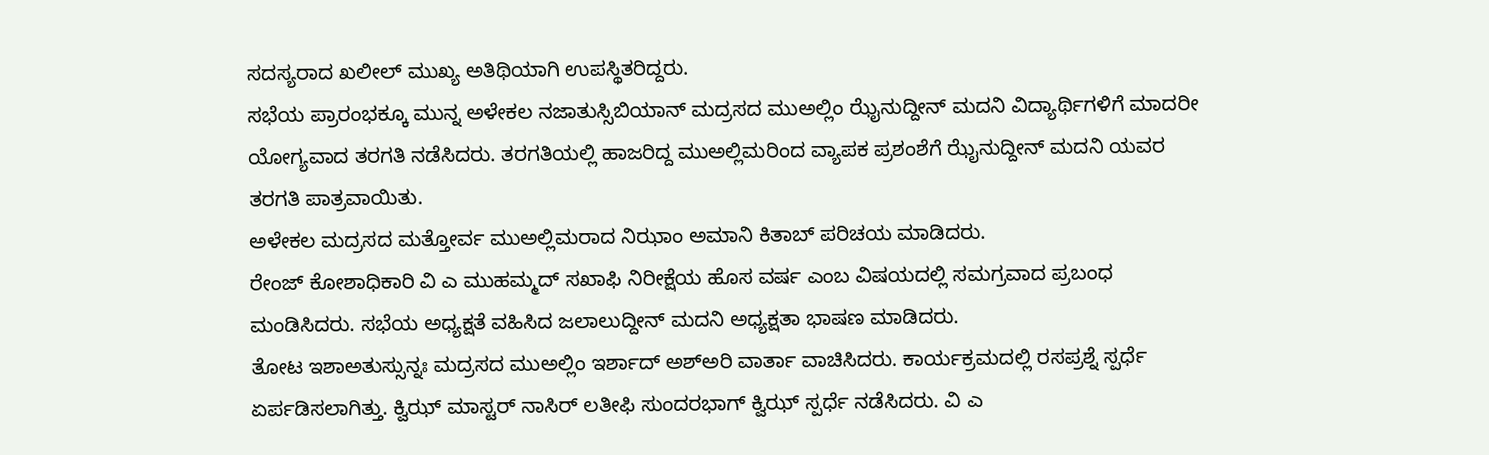ಸದಸ್ಯರಾದ ಖಲೀಲ್ ಮುಖ್ಯ ಅತಿಥಿಯಾಗಿ ಉಪಸ್ಥಿತರಿದ್ದರು.
ಸಭೆಯ ಪ್ರಾರಂಭಕ್ಕೂ ಮುನ್ನ ಅಳೇಕಲ ನಜಾತುಸ್ಸಿಬಿಯಾನ್ ಮದ್ರಸದ ಮುಅಲ್ಲಿಂ ಝೈನುದ್ದೀನ್ ಮದನಿ ವಿದ್ಯಾರ್ಥಿಗಳಿಗೆ ಮಾದರೀ ಯೋಗ್ಯವಾದ ತರಗತಿ ನಡೆಸಿದರು. ತರಗತಿಯಲ್ಲಿ ಹಾಜರಿದ್ದ ಮುಅಲ್ಲಿಮರಿಂದ ವ್ಯಾಪಕ ಪ್ರಶಂಶೆಗೆ ಝೈನುದ್ದೀನ್ ಮದನಿ ಯವರ ತರಗತಿ ಪಾತ್ರವಾಯಿತು.
ಅಳೇಕಲ ಮದ್ರಸದ ಮತ್ತೋರ್ವ ಮುಅಲ್ಲಿಮರಾದ ನಿಝಾಂ ಅಮಾನಿ ಕಿತಾಬ್ ಪರಿಚಯ ಮಾಡಿದರು.
ರೇಂಜ್ ಕೋಶಾಧಿಕಾರಿ ವಿ ಎ ಮುಹಮ್ಮದ್ ಸಖಾಫಿ ನಿರೀಕ್ಷೆಯ ಹೊಸ ವರ್ಷ ಎಂಬ ವಿಷಯದಲ್ಲಿ ಸಮಗ್ರವಾದ ಪ್ರಬಂಧ ಮಂಡಿಸಿದರು. ಸಭೆಯ ಅಧ್ಯಕ್ಷತೆ ವಹಿಸಿದ ಜಲಾಲುದ್ದೀನ್ ಮದನಿ ಅಧ್ಯಕ್ಷತಾ ಭಾಷಣ ಮಾಡಿದರು.
ತೋಟ ಇಶಾಅತುಸ್ಸುನ್ನಃ ಮದ್ರಸದ ಮುಅಲ್ಲಿಂ ಇರ್ಶಾದ್ ಅಶ್ಅರಿ ವಾರ್ತಾ ವಾಚಿಸಿದರು. ಕಾರ್ಯಕ್ರಮದಲ್ಲಿ ರಸಪ್ರಶ್ನೆ ಸ್ಪರ್ಧೆ ಏರ್ಪಡಿಸಲಾಗಿತ್ತು. ಕ್ವಿಝ್ ಮಾಸ್ಟರ್ ನಾಸಿರ್ ಲತೀಫಿ ಸುಂದರಭಾಗ್ ಕ್ವಿಝ್ ಸ್ಪರ್ಧೆ ನಡೆಸಿದರು. ವಿ ಎ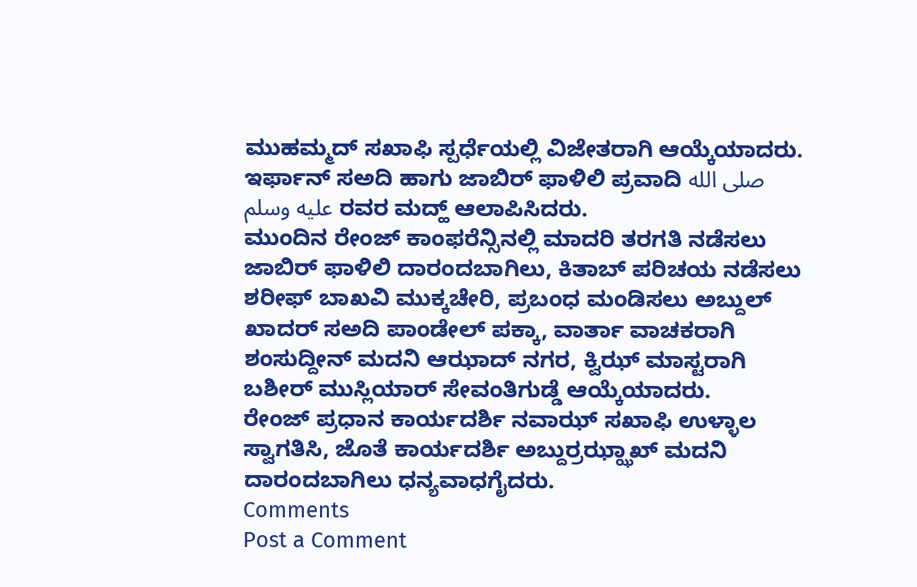ಮುಹಮ್ಮದ್ ಸಖಾಫಿ ಸ್ಪರ್ಧೆಯಲ್ಲಿ ವಿಜೇತರಾಗಿ ಆಯ್ಕೆಯಾದರು.
ಇರ್ಫಾನ್ ಸಅದಿ ಹಾಗು ಜಾಬಿರ್ ಫಾಳಿಲಿ ಪ್ರವಾದಿ صلى الله عليه وسلم ರವರ ಮದ್ಹ್ ಆಲಾಪಿಸಿದರು.
ಮುಂದಿನ ರೇಂಜ್ ಕಾಂಫರೆನ್ಸಿನಲ್ಲಿ ಮಾದರಿ ತರಗತಿ ನಡೆಸಲು ಜಾಬಿರ್ ಫಾಳಿಲಿ ದಾರಂದಬಾಗಿಲು, ಕಿತಾಬ್ ಪರಿಚಯ ನಡೆಸಲು ಶರೀಫ್ ಬಾಖವಿ ಮುಕ್ಕಚೇರಿ, ಪ್ರಬಂಧ ಮಂಡಿಸಲು ಅಬ್ದುಲ್ ಖಾದರ್ ಸಅದಿ ಪಾಂಡೇಲ್ ಪಕ್ಕಾ, ವಾರ್ತಾ ವಾಚಕರಾಗಿ ಶಂಸುದ್ದೀನ್ ಮದನಿ ಆಝಾದ್ ನಗರ, ಕ್ವಿಝ್ ಮಾಸ್ಟರಾಗಿ ಬಶೀರ್ ಮುಸ್ಲಿಯಾರ್ ಸೇವಂತಿಗುಡ್ಡೆ ಆಯ್ಕೆಯಾದರು.
ರೇಂಜ್ ಪ್ರಧಾನ ಕಾರ್ಯದರ್ಶಿ ನವಾಝ್ ಸಖಾಫಿ ಉಳ್ಳಾಲ ಸ್ವಾಗತಿಸಿ, ಜೊತೆ ಕಾರ್ಯದರ್ಶಿ ಅಬ್ದುರ್ರಝ್ಝಾಖ್ ಮದನಿ ದಾರಂದಬಾಗಿಲು ಧನ್ಯವಾಧಗೈದರು.
Comments
Post a Comment